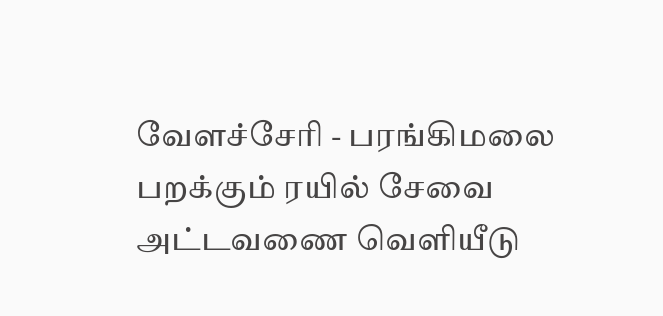வேளச்சேரி - பரங்கிமலை பறக்கும் ரயில் சேவை அட்டவணை வெளியீடு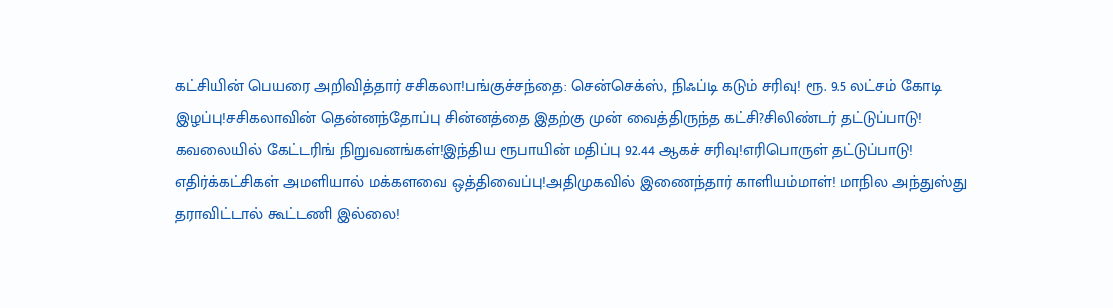கட்சியின் பெயரை அறிவித்தார் சசிகலா!பங்குச்சந்தை: சென்செக்ஸ், நிஃப்டி கடும் சரிவு! ரூ. 9.5 லட்சம் கோடி இழப்பு!சசிகலாவின் தென்னந்தோப்பு சின்னத்தை இதற்கு முன் வைத்திருந்த கட்சி?சிலிண்டர் தட்டுப்பாடு! கவலையில் கேட்டரிங் நிறுவனங்கள்!இந்திய ரூபாயின் மதிப்பு 92.44 ஆகச் சரிவு!எரிபொருள் தட்டுப்பாடு! எதிர்க்கட்சிகள் அமளியால் மக்களவை ஒத்திவைப்பு!அதிமுகவில் இணைந்தார் காளியம்மாள்! மாநில அந்துஸ்து தராவிட்டால் கூட்டணி இல்லை!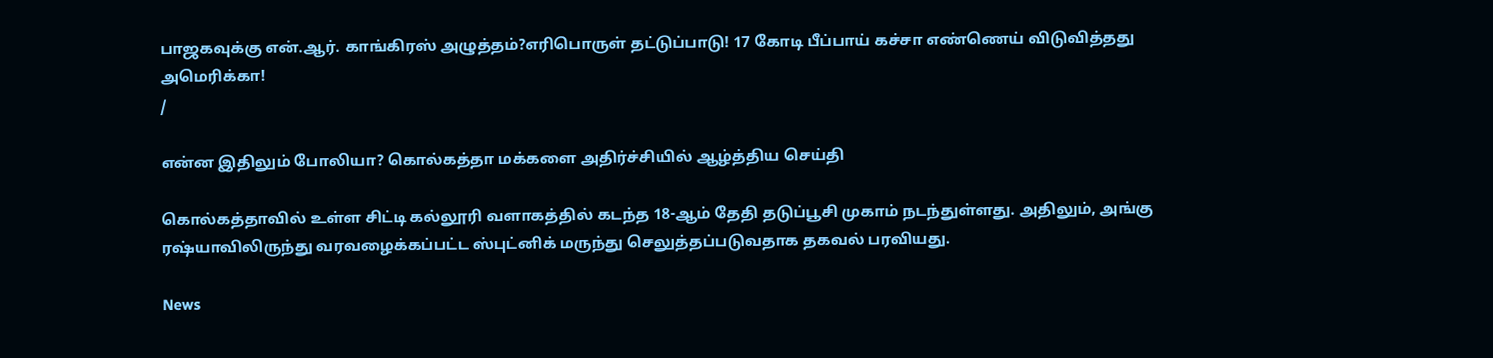பாஜகவுக்கு என்.ஆர். காங்கிரஸ் அழுத்தம்?எரிபொருள் தட்டுப்பாடு! 17 கோடி பீப்பாய் கச்சா எண்ணெய் விடுவித்தது அமெரிக்கா!
/

என்ன இதிலும் போலியா? கொல்கத்தா மக்களை அதிர்ச்சியில் ஆழ்த்திய செய்தி

கொல்கத்தாவில் உள்ள சிட்டி கல்லூரி வளாகத்தில் கடந்த 18-ஆம் தேதி தடுப்பூசி முகாம் நடந்துள்ளது. அதிலும், அங்கு ரஷ்யாவிலிருந்து வரவழைக்கப்பட்ட ஸ்புட்னிக் மருந்து செலுத்தப்படுவதாக தகவல் பரவியது.

News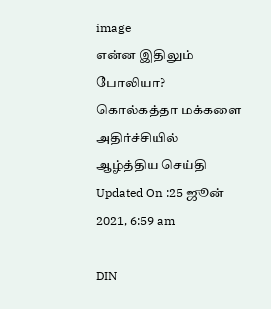image
என்ன இதிலும் போலியா? கொல்கத்தா மக்களை அதிர்ச்சியில் ஆழ்த்திய செய்தி
Updated On :25 ஜூன் 2021, 6:59 am

DIN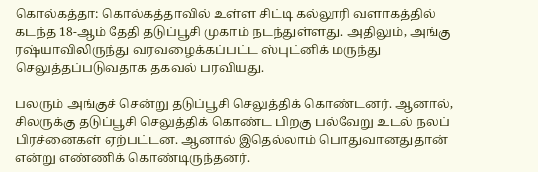கொல்கத்தா: கொல்கத்தாவில் உள்ள சிட்டி கல்லூரி வளாகத்தில் கடந்த 18-ஆம் தேதி தடுப்பூசி முகாம் நடந்துள்ளது. அதிலும், அங்கு ரஷ்யாவிலிருந்து வரவழைக்கப்பட்ட ஸ்புட்னிக் மருந்து செலுத்தப்படுவதாக தகவல் பரவியது.

பலரும் அங்குச் சென்று தடுப்பூசி செலுத்திக் கொண்டனர். ஆனால், சிலருக்கு தடுப்பூசி செலுத்திக் கொண்ட பிறகு பல்வேறு உடல் நலப் பிரச்னைகள் ஏற்பட்டன. ஆனால் இதெல்லாம் பொதுவானதுதான் என்று எண்ணிக் கொண்டிருந்தனர்.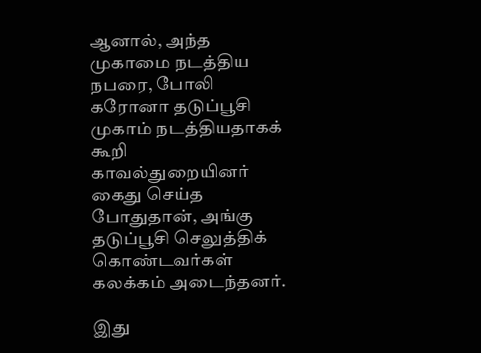ஆனால், அந்த முகாமை நடத்திய நபரை, போலி கரோனா தடுப்பூசி முகாம் நடத்தியதாகக் கூறி காவல்துறையினர் கைது செய்த போதுதான், அங்கு தடுப்பூசி செலுத்திக் கொண்டவர்கள் கலக்கம் அடைந்தனர்.

இது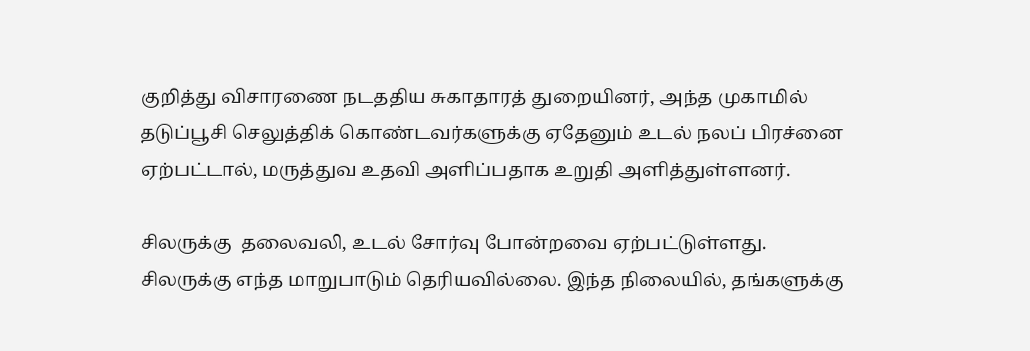குறித்து விசாரணை நடததிய சுகாதாரத் துறையினர், அந்த முகாமில் தடுப்பூசி செலுத்திக் கொண்டவர்களுக்கு ஏதேனும் உடல் நலப் பிரச்னை ஏற்பட்டால், மருத்துவ உதவி அளிப்பதாக உறுதி அளித்துள்ளனர்.

சிலருக்கு  தலைவலி, உடல் சோர்வு போன்றவை ஏற்பட்டுள்ளது. சிலருக்கு எந்த மாறுபாடும் தெரியவில்லை. இந்த நிலையில், தங்களுக்கு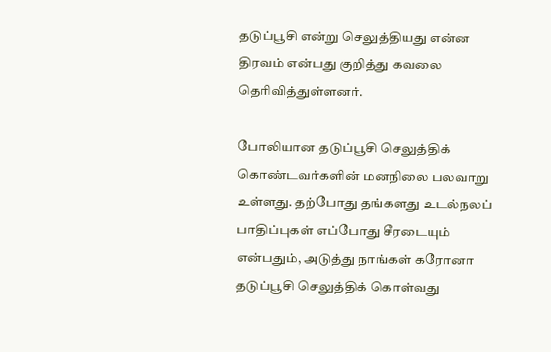தடுப்பூசி என்று செலுத்தியது என்ன திரவம் என்பது குறித்து கவலை தெரிவித்துள்ளனர்.

போலியான தடுப்பூசி செலுத்திக் கொண்டவர்களின் மனநிலை பலவாறு உள்ளது. தற்போது தங்களது உடல்நலப் பாதிப்புகள் எப்போது சீரடையும் என்பதும், அடுத்து நாங்கள் கரோனா தடுப்பூசி செலுத்திக் கொள்வது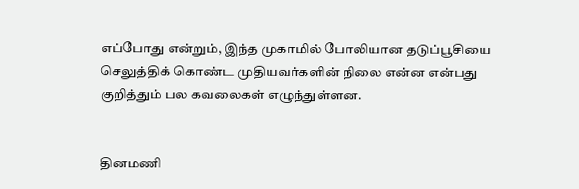எப்போது என்றும், இந்த முகாமில் போலியான தடுப்பூசியை செலுத்திக் கொண்ட முதியவர்களின் நிலை என்ன என்பது குறித்தும் பல கவலைகள் எழுந்துள்ளன.


தினமணி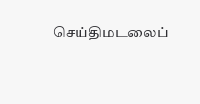செய்திமடலைப்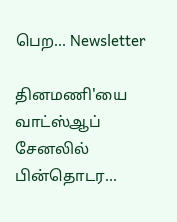பெற... Newsletter

தினமணி'யை வாட்ஸ்ஆப் சேனலில் பின்தொடர...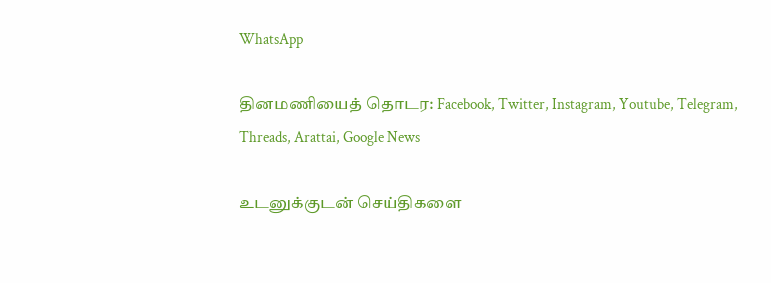WhatsApp

தினமணியைத் தொடர: Facebook, Twitter, Instagram, Youtube, Telegram, Threads, Arattai, Google News

உடனுக்குடன் செய்திகளை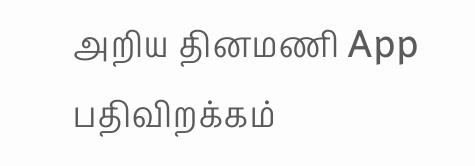அறிய தினமணி App பதிவிறக்கம்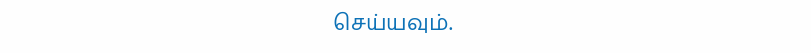செய்யவும்.